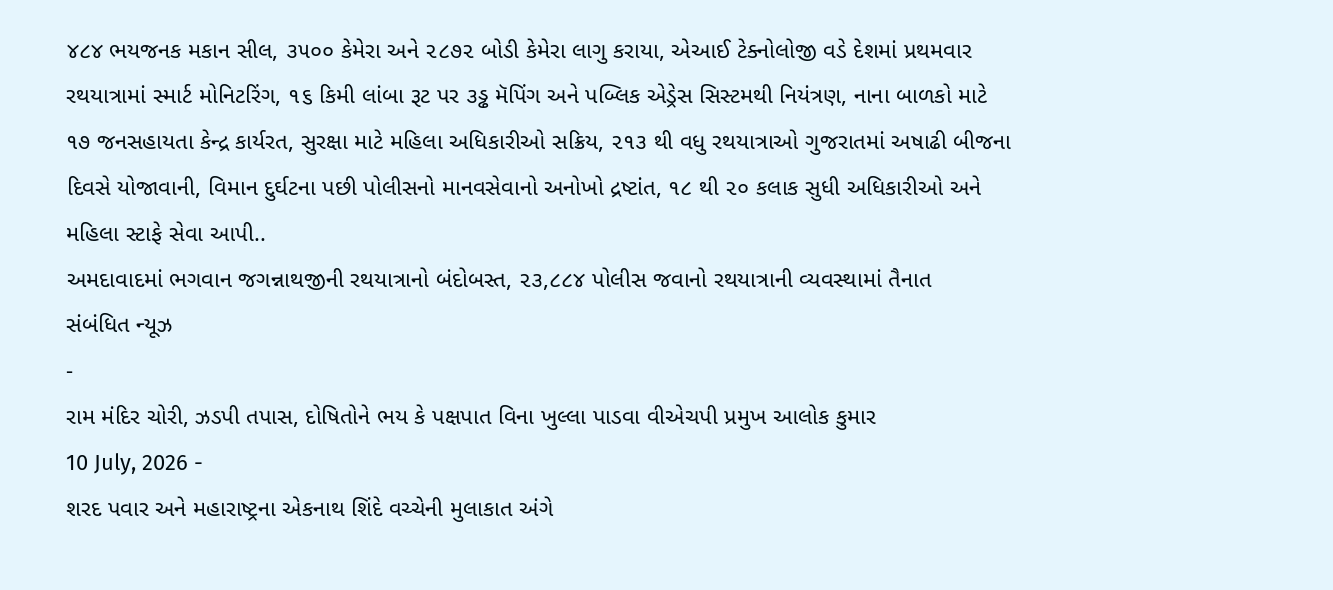૪૮૪ ભયજનક મકાન સીલ, ૩૫૦૦ કેમેરા અને ૨૮૭૨ બોડી કેમેરા લાગુ કરાયા, એઆઈ ટેક્નોલોજી વડે દેશમાં પ્રથમવાર રથયાત્રામાં સ્માર્ટ મોનિટરિંગ, ૧૬ કિમી લાંબા રૂટ પર ૩ડ્ઢ મૅપિંગ અને પબ્લિક એડ્રેસ સિસ્ટમથી નિયંત્રણ, નાના બાળકો માટે ૧૭ જનસહાયતા કેન્દ્ર કાર્યરત, સુરક્ષા માટે મહિલા અધિકારીઓ સક્રિય, ૨૧૩ થી વધુ રથયાત્રાઓ ગુજરાતમાં અષાઢી બીજના દિવસે યોજાવાની, વિમાન દુર્ઘટના પછી પોલીસનો માનવસેવાનો અનોખો દ્રષ્ટાંત, ૧૮ થી ૨૦ કલાક સુધી અધિકારીઓ અને મહિલા સ્ટાફે સેવા આપી..
અમદાવાદમાં ભગવાન જગન્નાથજીની રથયાત્રાનો બંદોબસ્ત, ૨૩,૮૮૪ પોલીસ જવાનો રથયાત્રાની વ્યવસ્થામાં તૈનાત
સંબંધિત ન્યૂઝ
-
રામ મંદિર ચોરી, ઝડપી તપાસ, દોષિતોને ભય કે પક્ષપાત વિના ખુલ્લા પાડવા વીએચપી પ્રમુખ આલોક કુમાર
10 July, 2026 -
શરદ પવાર અને મહારાષ્ટ્રના એકનાથ શિંદે વચ્ચેની મુલાકાત અંગે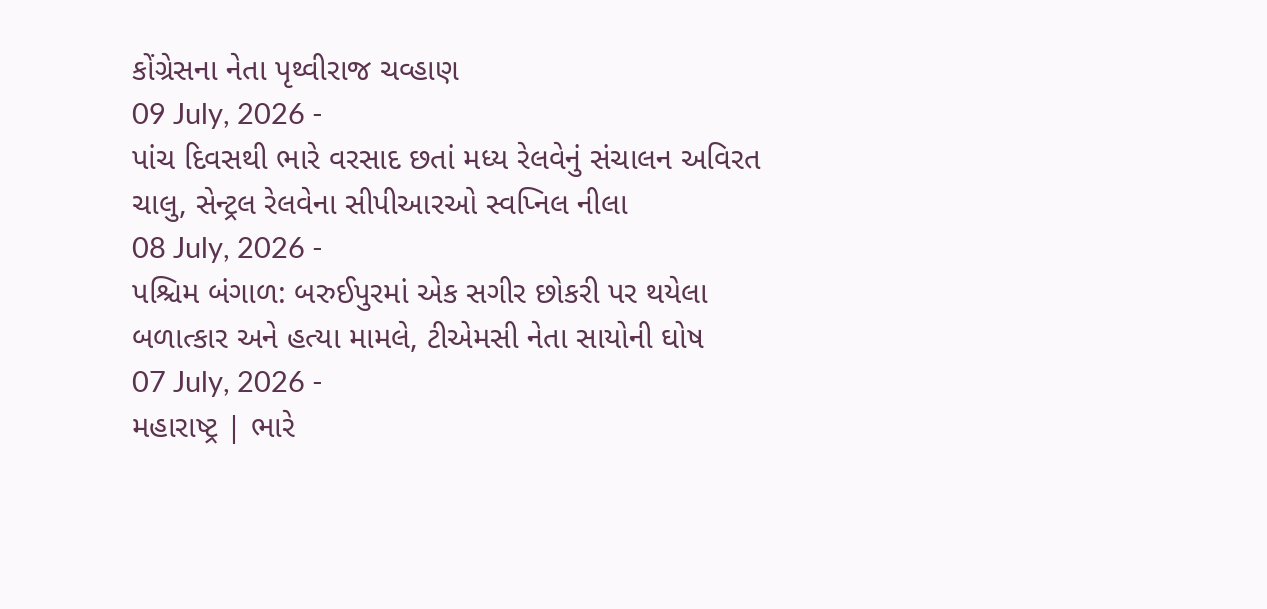કોંગ્રેસના નેતા પૃથ્વીરાજ ચવ્હાણ
09 July, 2026 -
પાંચ દિવસથી ભારે વરસાદ છતાં મધ્ય રેલવેનું સંચાલન અવિરત ચાલુ, સેન્ટ્રલ રેલવેના સીપીઆરઓ સ્વપ્નિલ નીલા
08 July, 2026 -
પશ્ચિમ બંગાળ: બરુઈપુરમાં એક સગીર છોકરી પર થયેલા બળાત્કાર અને હત્યા મામલે, ટીએમસી નેતા સાયોની ઘોષ
07 July, 2026 -
મહારાષ્ટ્ર | ભારે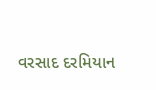વરસાદ દરમિયાન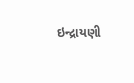ઇન્દ્રાયણી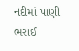નદીમાં પાણી ભરાઈ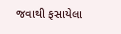જવાથી ફસાયેલા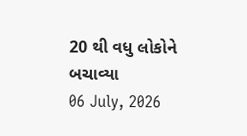20 થી વધુ લોકોને બચાવ્યા
06 July, 2026